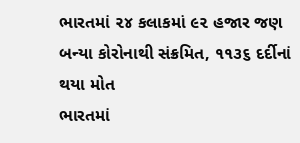ભારતમાં ૨૪ કલાકમાં ૯૨ હજાર જણ બન્યા કોરોનાથી સંક્રમિત, ૧૧૩૬ દર્દીનાં થયા મોત
ભારતમાં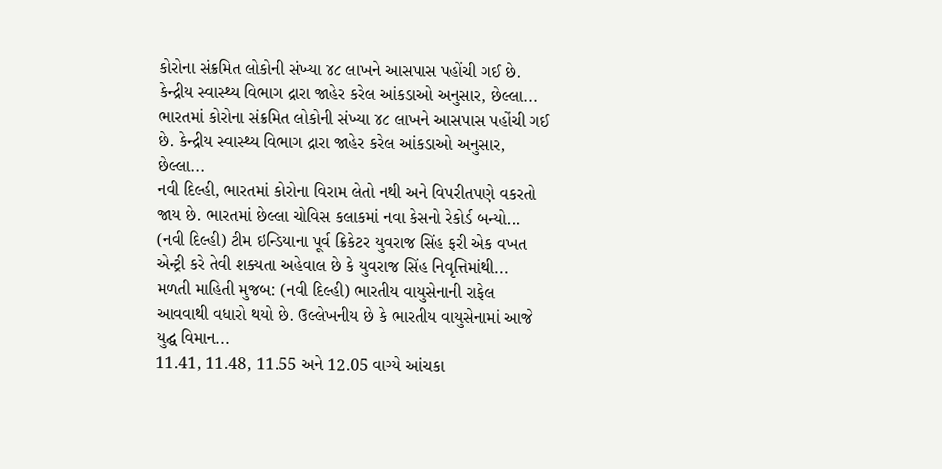કોરોના સંક્રમિત લોકોની સંખ્યા ૪૮ લાખને આસપાસ પહોંચી ગઈ છે. કેન્દ્રીય સ્વાસ્થ્ય વિભાગ દ્રારા જાહેર કરેલ આંકડાઓ અનુસાર, છેલ્લા...
ભારતમાં કોરોના સંક્રમિત લોકોની સંખ્યા ૪૮ લાખને આસપાસ પહોંચી ગઈ છે. કેન્દ્રીય સ્વાસ્થ્ય વિભાગ દ્રારા જાહેર કરેલ આંકડાઓ અનુસાર, છેલ્લા...
નવી દિલ્હી, ભારતમાં કોરોના વિરામ લેતો નથી અને વિપરીતપણે વકરતો જાય છે. ભારતમાં છેલ્લા ચોવિસ કલાકમાં નવા કેસનો રેકોર્ડ બન્યો...
(નવી દિલ્હી) ટીમ ઇન્ડિયાના પૂર્વ ક્રિકેટર યુવરાજ સિંહ ફરી એક વખત એન્ટ્રી કરે તેવી શક્યતા અહેવાલ છે કે યુવરાજ સિંહ નિવૃત્તિમાંથી...
મળતી માહિતી મુજબ: (નવી દિલ્હી) ભારતીય વાયુસેનાની રાફેલ આવવાથી વધારો થયો છે. ઉલ્લેખનીય છે કે ભારતીય વાયુસેનામાં આજે યુદ્ઘ વિમાન...
11.41, 11.48, 11.55 અને 12.05 વાગ્યે આંચકા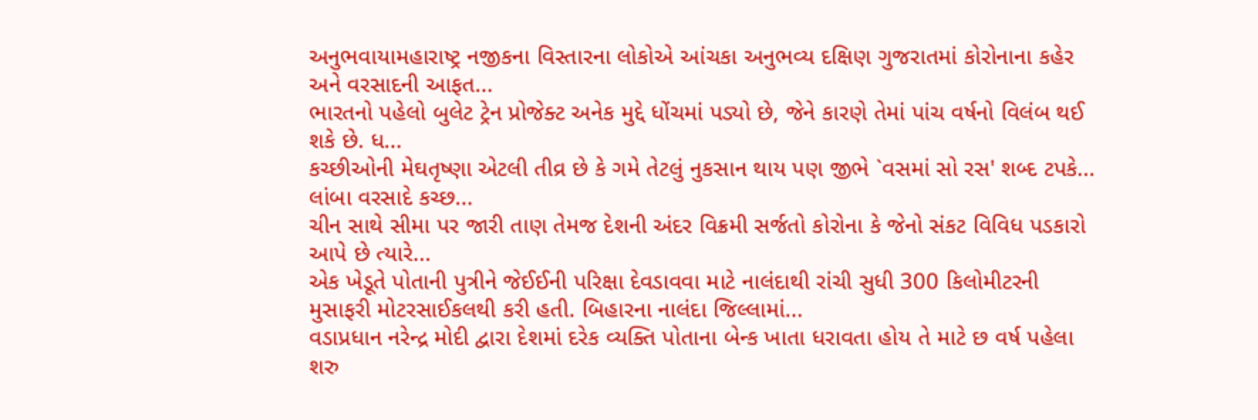અનુભવાયામહારાષ્ટ્ર નજીકના વિસ્તારના લોકોએ આંચકા અનુભવ્ય દક્ષિણ ગુજરાતમાં કોરોનાના કહેર અને વરસાદની આફત...
ભારતનો પહેલો બુલેટ ટ્રેન પ્રોજેક્ટ અનેક મુદ્દે ધોંચમાં પડ્યો છે, જેને કારણે તેમાં પાંચ વર્ષનો વિલંબ થઈ શકે છે. ધ...
કચ્છીઓની મેઘતૃષ્ણા એટલી તીવ્ર છે કે ગમે તેટલું નુકસાન થાય પણ જીભે `વસમાં સો રસ' શબ્દ ટપકે... લાંબા વરસાદે કચ્છ...
ચીન સાથે સીમા પર જારી તાણ તેમજ દેશની અંદર વિક્રમી સર્જતો કોરોના કે જેનો સંકટ વિવિધ પડકારો આપે છે ત્યારે...
એક ખેડૂતે પોતાની પુત્રીને જેઈઈની પરિક્ષા દેવડાવવા માટે નાલંદાથી રાંચી સુધી 300 કિલોમીટરની મુસાફરી મોટરસાઈકલથી કરી હતી. બિહારના નાલંદા જિલ્લામાં...
વડાપ્રધાન નરેન્દ્ર મોદી દ્વારા દેશમાં દરેક વ્યક્તિ પોતાના બેન્ક ખાતા ધરાવતા હોય તે માટે છ વર્ષ પહેલા શરુ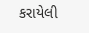કરાયેલી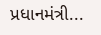પ્રધાનમંત્રી...